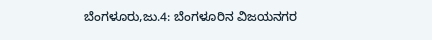ಬೆಂಗಳೂರು,ಜು.4: ಬೆಂಗಳೂರಿನ ವಿಜಯನಗರ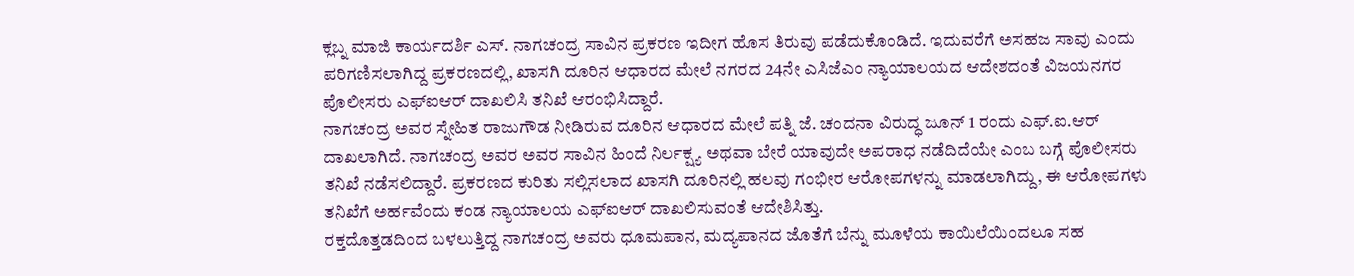ಕ್ಲಬ್ನ ಮಾಜಿ ಕಾರ್ಯದರ್ಶಿ ಎಸ್. ನಾಗಚಂದ್ರ ಸಾವಿನ ಪ್ರಕರಣ ಇದೀಗ ಹೊಸ ತಿರುವು ಪಡೆದುಕೊಂಡಿದೆ. ಇದುವರೆಗೆ ಅಸಹಜ ಸಾವು ಎಂದು ಪರಿಗಣಿಸಲಾಗಿದ್ದ ಪ್ರಕರಣದಲ್ಲಿ, ಖಾಸಗಿ ದೂರಿನ ಆಧಾರದ ಮೇಲೆ ನಗರದ 24ನೇ ಎಸಿಜೆಎಂ ನ್ಯಾಯಾಲಯದ ಆದೇಶದಂತೆ ವಿಜಯನಗರ ಪೊಲೀಸರು ಎಫ್ಐಆರ್ ದಾಖಲಿಸಿ ತನಿಖೆ ಆರಂಭಿಸಿದ್ದಾರೆ.
ನಾಗಚಂದ್ರ ಅವರ ಸ್ನೇಹಿತ ರಾಜುಗೌಡ ನೀಡಿರುವ ದೂರಿನ ಆಧಾರದ ಮೇಲೆ ಪತ್ನಿ ಜೆ. ಚಂದನಾ ವಿರುದ್ಧ ಜೂನ್ 1 ರಂದು ಎಫ್.ಐ.ಆರ್ ದಾಖಲಾಗಿದೆ. ನಾಗಚಂದ್ರ ಅವರ ಅವರ ಸಾವಿನ ಹಿಂದೆ ನಿರ್ಲಕ್ಷ್ಯ ಅಥವಾ ಬೇರೆ ಯಾವುದೇ ಅಪರಾಧ ನಡೆದಿದೆಯೇ ಎಂಬ ಬಗ್ಗೆ ಪೊಲೀಸರು ತನಿಖೆ ನಡೆಸಲಿದ್ದಾರೆ. ಪ್ರಕರಣದ ಕುರಿತು ಸಲ್ಲಿಸಲಾದ ಖಾಸಗಿ ದೂರಿನಲ್ಲಿ ಹಲವು ಗಂಭೀರ ಆರೋಪಗಳನ್ನು ಮಾಡಲಾಗಿದ್ದು, ಈ ಆರೋಪಗಳು ತನಿಖೆಗೆ ಅರ್ಹವೆಂದು ಕಂಡ ನ್ಯಾಯಾಲಯ ಎಫ್ಐಆರ್ ದಾಖಲಿಸುವಂತೆ ಆದೇಶಿಸಿತ್ತು.
ರಕ್ತದೊತ್ತಡದಿಂದ ಬಳಲುತ್ತಿದ್ದ ನಾಗಚಂದ್ರ ಅವರು ಧೂಮಪಾನ, ಮದ್ಯಪಾನದ ಜೊತೆಗೆ ಬೆನ್ನು ಮೂಳೆಯ ಕಾಯಿಲೆಯಿಂದಲೂ ಸಹ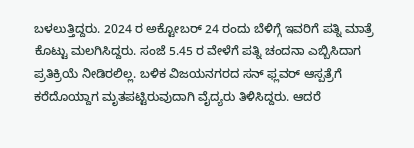ಬಳಲುತ್ತಿದ್ದರು. 2024 ರ ಅಕ್ಟೋಬರ್ 24 ರಂದು ಬೆಳಿಗ್ಗೆ ಇವರಿಗೆ ಪತ್ನಿ ಮಾತ್ರೆ ಕೊಟ್ಟು ಮಲಗಿಸಿದ್ದರು. ಸಂಜೆ 5.45 ರ ವೇಳೆಗೆ ಪತ್ನಿ ಚಂದನಾ ಎಬ್ಬಿಸಿದಾಗ ಪ್ರತಿಕ್ರಿಯೆ ನೀಡಿರಲಿಲ್ಲ. ಬಳಿಕ ವಿಜಯನಗರದ ಸನ್ ಫ್ಲವರ್ ಆಸ್ಪತ್ರೆಗೆ ಕರೆದೊಯ್ದಾಗ ಮೃತಪಟ್ಟಿರುವುದಾಗಿ ವೈದ್ಯರು ತಿಳಿಸಿದ್ದರು. ಆದರೆ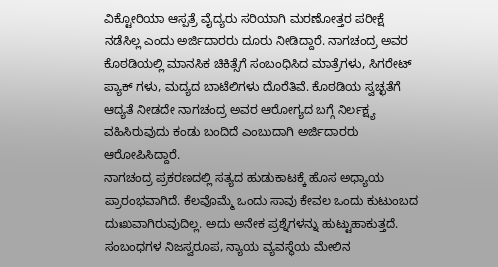ವಿಕ್ಟೋರಿಯಾ ಆಸ್ಪತ್ರೆ ವೈದ್ಯರು ಸರಿಯಾಗಿ ಮರಣೋತ್ತರ ಪರೀಕ್ಷೆ ನಡೆಸಿಲ್ಲ ಎಂದು ಅರ್ಜಿದಾರರು ದೂರು ನೀಡಿದ್ದಾರೆ. ನಾಗಚಂದ್ರ ಅವರ ಕೊಠಡಿಯಲ್ಲಿ ಮಾನಸಿಕ ಚಿಕಿತ್ಸೆಗೆ ಸಂಬಂಧಿಸಿದ ಮಾತ್ರೆಗಳು, ಸಿಗರೇಟ್ ಪ್ಯಾಕ್ ಗಳು, ಮದ್ಯದ ಬಾಟೆಲಿಗಳು ದೊರೆತಿವೆ. ಕೊಠಡಿಯ ಸ್ವಚ್ಛತೆಗೆ ಆದ್ಯತೆ ನೀಡದೇ ನಾಗಚಂದ್ರ ಅವರ ಆರೋಗ್ಯದ ಬಗ್ಗೆ ನಿರ್ಲಕ್ಷ್ಯ ವಹಿಸಿರುವುದು ಕಂಡು ಬಂದಿದೆ ಎಂಬುದಾಗಿ ಅರ್ಜಿದಾರರು ಆರೋಪಿಸಿದ್ದಾರೆ.
ನಾಗಚಂದ್ರ ಪ್ರಕರಣದಲ್ಲಿ ಸತ್ಯದ ಹುಡುಕಾಟಕ್ಕೆ ಹೊಸ ಅಧ್ಯಾಯ ಪ್ರಾರಂಭವಾಗಿದೆ. ಕೆಲವೊಮ್ಮೆ ಒಂದು ಸಾವು ಕೇವಲ ಒಂದು ಕುಟುಂಬದ ದುಃಖವಾಗಿರುವುದಿಲ್ಲ. ಅದು ಅನೇಕ ಪ್ರಶ್ನೆಗಳನ್ನು ಹುಟ್ಟುಹಾಕುತ್ತದೆ. ಸಂಬಂಧಗಳ ನಿಜಸ್ವರೂಪ, ನ್ಯಾಯ ವ್ಯವಸ್ಥೆಯ ಮೇಲಿನ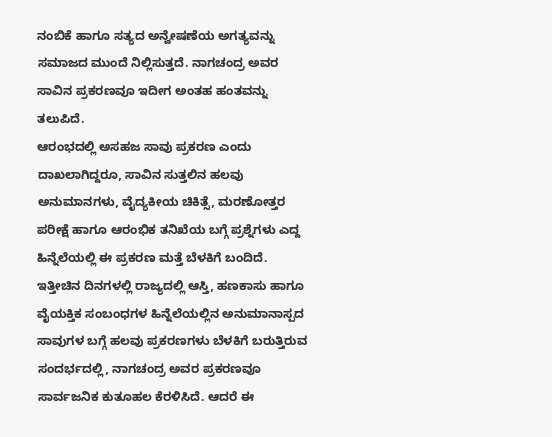ನಂಬಿಕೆ ಹಾಗೂ ಸತ್ಯದ ಅನ್ವೇಷಣೆಯ ಅಗತ್ಯವನ್ನು ಸಮಾಜದ ಮುಂದೆ ನಿಲ್ಲಿಸುತ್ತದೆ. ನಾಗಚಂದ್ರ ಅವರ ಸಾವಿನ ಪ್ರಕರಣವೂ ಇದೀಗ ಅಂತಹ ಹಂತವನ್ನು ತಲುಪಿದೆ.
ಆರಂಭದಲ್ಲಿ ಅಸಹಜ ಸಾವು ಪ್ರಕರಣ ಎಂದು ದಾಖಲಾಗಿದ್ದರೂ, ಸಾವಿನ ಸುತ್ತಲಿನ ಹಲವು ಅನುಮಾನಗಳು, ವೈದ್ಯಕೀಯ ಚಿಕಿತ್ಸೆ, ಮರಣೋತ್ತರ ಪರೀಕ್ಷೆ ಹಾಗೂ ಆರಂಭಿಕ ತನಿಖೆಯ ಬಗ್ಗೆ ಪ್ರಶ್ನೆಗಳು ಎದ್ದ ಹಿನ್ನೆಲೆಯಲ್ಲಿ ಈ ಪ್ರಕರಣ ಮತ್ತೆ ಬೆಳಕಿಗೆ ಬಂದಿದೆ.
ಇತ್ತೀಚಿನ ದಿನಗಳಲ್ಲಿ ರಾಜ್ಯದಲ್ಲಿ ಆಸ್ತಿ, ಹಣಕಾಸು ಹಾಗೂ ವೈಯಕ್ತಿಕ ಸಂಬಂಧಗಳ ಹಿನ್ನೆಲೆಯಲ್ಲಿನ ಅನುಮಾನಾಸ್ಪದ ಸಾವುಗಳ ಬಗ್ಗೆ ಹಲವು ಪ್ರಕರಣಗಳು ಬೆಳಕಿಗೆ ಬರುತ್ತಿರುವ ಸಂದರ್ಭದಲ್ಲಿ, ನಾಗಚಂದ್ರ ಅವರ ಪ್ರಕರಣವೂ ಸಾರ್ವಜನಿಕ ಕುತೂಹಲ ಕೆರಳಿಸಿದೆ. ಆದರೆ ಈ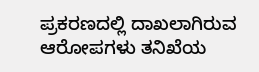ಪ್ರಕರಣದಲ್ಲಿ ದಾಖಲಾಗಿರುವ ಆರೋಪಗಳು ತನಿಖೆಯ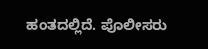ಹಂತದಲ್ಲಿದೆ. ಪೊಲೀಸರು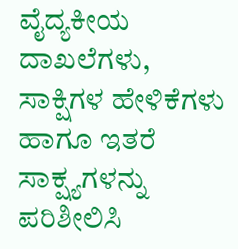ವೈದ್ಯಕೀಯ ದಾಖಲೆಗಳು, ಸಾಕ್ಷಿಗಳ ಹೇಳಿಕೆಗಳು ಹಾಗೂ ಇತರೆ ಸಾಕ್ಷ್ಯಗಳನ್ನು ಪರಿಶೀಲಿಸಿ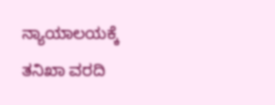ನ್ಯಾಯಾಲಯಕ್ಕೆ ತನಿಖಾ ವರದಿ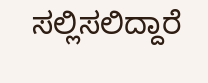ಸಲ್ಲಿಸಲಿದ್ದಾರೆ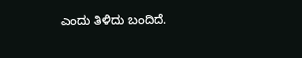ಎಂದು ತಿಳಿದು ಬಂದಿದೆ.